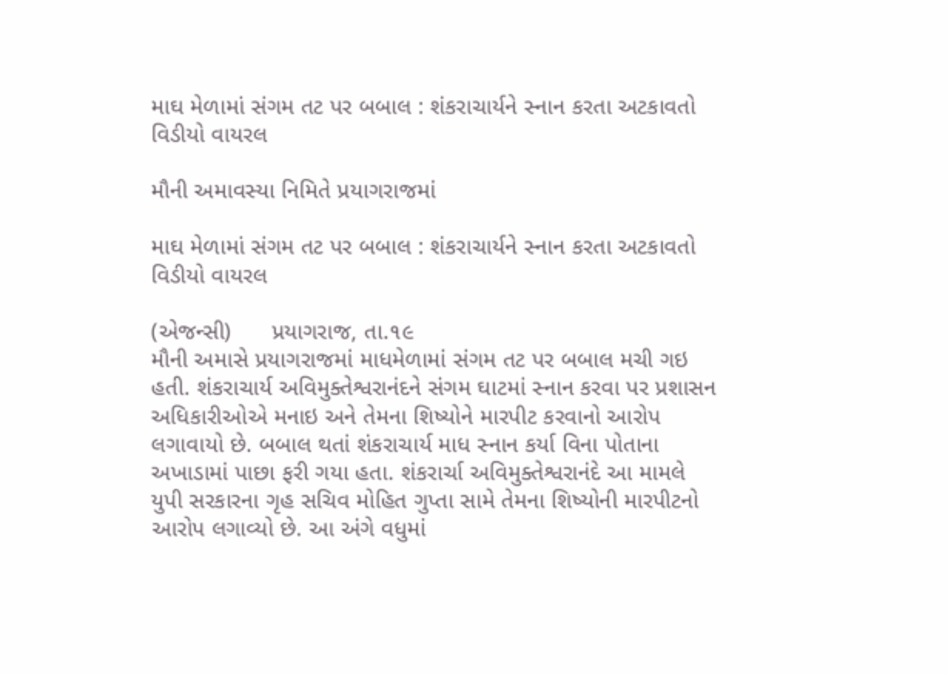માઘ મેળામાં સંગમ તટ પર બબાલ : શંકરાચાર્યને સ્નાન કરતા અટકાવતો વિડીયો વાયરલ

મૌની અમાવસ્યા નિમિતે પ્રયાગરાજમાં

માઘ મેળામાં સંગમ તટ પર બબાલ : શંકરાચાર્યને સ્નાન કરતા અટકાવતો વિડીયો વાયરલ

(એજન્સી)      પ્રયાગરાજ, તા.૧૯
મૌની અમાસે પ્રયાગરાજમાં માધમેળામાં સંગમ તટ પર બબાલ મચી ગઇ હતી. શંકરાચાર્ય અવિમુક્તેશ્વરાનંદને સંગમ ઘાટમાં સ્નાન કરવા પર પ્રશાસન અધિકારીઓએ મનાઇ અને તેમના શિષ્યોને મારપીટ કરવાનો આરોપ લગાવાયો છે. બબાલ થતાં શંકરાચાર્ય માધ સ્નાન કર્યા વિના પોતાના અખાડામાં પાછા ફરી ગયા હતા. શંકરાર્ચા અવિમુક્તેશ્વરાનંદે આ મામલે યુપી સરકારના ગૃહ સચિવ મોહિત ગુપ્તા સામે તેમના શિષ્યોની મારપીટનો આરોપ લગાવ્યો છે. આ અંગે વધુમાં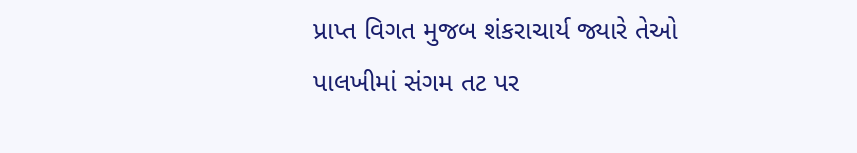પ્રાપ્ત વિગત મુજબ શંકરાચાર્ય જ્યારે તેઓ પાલખીમાં સંગમ તટ પર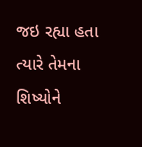જઇ રહ્યા હતા ત્યારે તેમના શિષ્યોને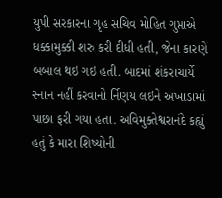યુપી સરકારના ગૃહ સચિવ મોહિત ગુપ્તાએ ધક્કામુક્કી શરુ કરી દીધી હતી, જેના કારણે બબાલ થઇ ગઇ હતી. બાદમાં શંકરાચાર્યે સ્નાન નહીં કરવાનો ર્નિણય લઇને અખાડામાં પાછા ફરી ગયા હતા. અવિમુક્તેશ્વરાનંદે કહ્યું હતું કે મારા શિષ્યોની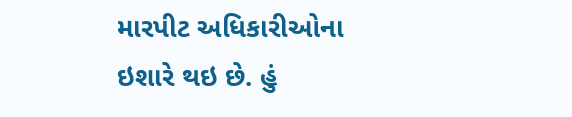મારપીટ અધિકારીઓના ઇશારે થઇ છે. હું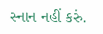સ્નાન નહીં કરું.